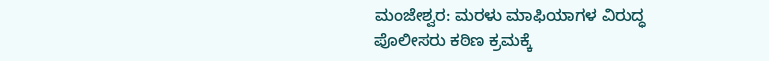ಮಂಜೇಶ್ವರ: ಮರಳು ಮಾಫಿಯಾಗಳ ವಿರುದ್ಧ ಪೊಲೀಸರು ಕಠಿಣ ಕ್ರಮಕ್ಕೆ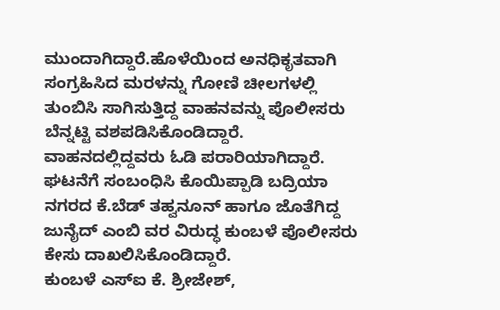ಮುಂದಾಗಿದ್ದಾರೆ.ಹೊಳೆಯಿಂದ ಅನಧಿಕೃತವಾಗಿ ಸಂಗ್ರಹಿಸಿದ ಮರಳನ್ನು ಗೋಣಿ ಚೀಲಗಳಲ್ಲಿ ತುಂಬಿಸಿ ಸಾಗಿಸುತ್ತಿದ್ದ ವಾಹನವನ್ನು ಪೊಲೀಸರು ಬೆನ್ನಟ್ಟಿ ವಶಪಡಿಸಿಕೊಂಡಿದ್ದಾರೆ. ವಾಹನದಲ್ಲಿದ್ದವರು ಓಡಿ ಪರಾರಿಯಾಗಿದ್ದಾರೆ. ಘಟನೆಗೆ ಸಂಬಂಧಿಸಿ ಕೊಯಿಪ್ಪಾಡಿ ಬದ್ರಿಯಾ ನಗರದ ಕೆ.ಬೆಡ್ ತಹ್ವನೂನ್ ಹಾಗೂ ಜೊತೆಗಿದ್ದ ಜುನೈದ್ ಎಂಬಿ ವರ ವಿರುದ್ಧ ಕುಂಬಳೆ ಪೊಲೀಸರು ಕೇಸು ದಾಖಲಿಸಿಕೊಂಡಿದ್ದಾರೆ.
ಕುಂಬಳೆ ಎಸ್ಐ ಕೆ. ಶ್ರೀಜೇಶ್,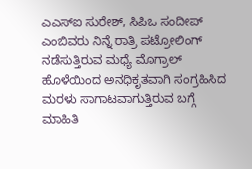ಎಎಸ್ಐ ಸುರೇಶ್, ಸಿಪಿಒ ಸಂದೀಪ್ ಎಂಬಿವರು ನಿನ್ನೆ ರಾತ್ರಿ ಪಟ್ರೋಲಿಂಗ್ ನಡೆಸುತ್ತಿರುವ ಮಧ್ಯೆ ಮೊಗ್ರಾಲ್ ಹೊಳೆಯಿಂದ ಅನಧಿಕೃತವಾಗಿ ಸಂಗ್ರಹಿಸಿದ ಮರಳು ಸಾಗಾಟವಾಗುತ್ತಿರುವ ಬಗ್ಗೆ ಮಾಹಿತಿ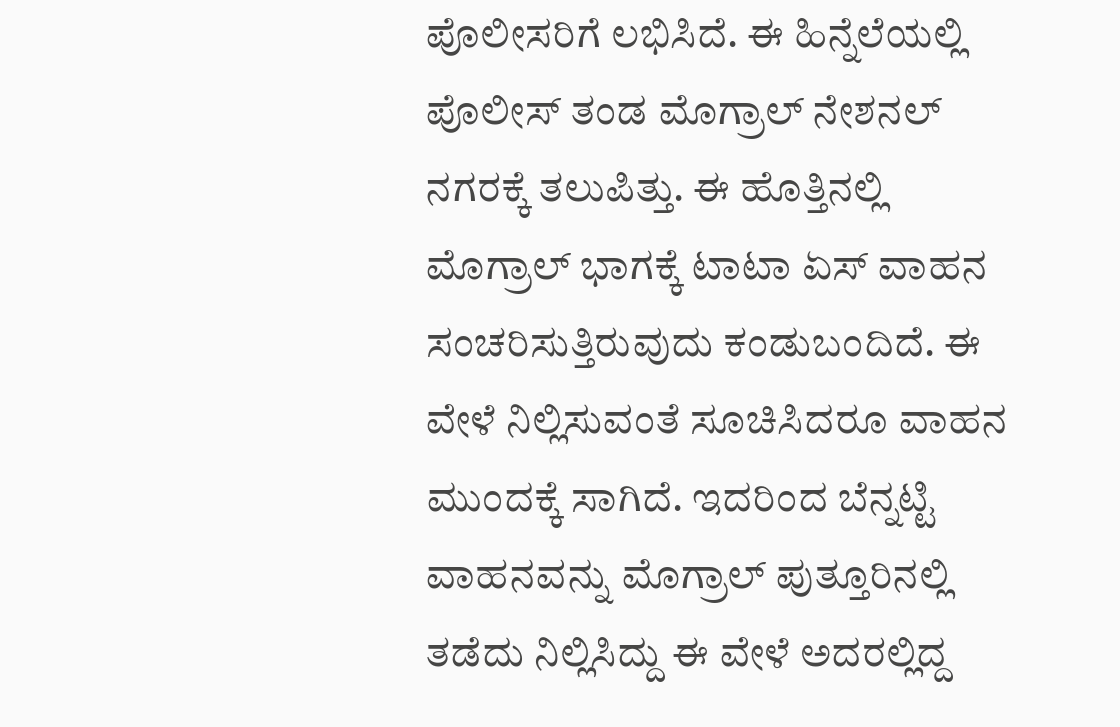ಪೊಲೀಸರಿಗೆ ಲಭಿಸಿದೆ. ಈ ಹಿನ್ನೆಲೆಯಲ್ಲಿ ಪೊಲೀಸ್ ತಂಡ ಮೊಗ್ರಾಲ್ ನೇಶನಲ್ ನಗರಕ್ಕೆ ತಲುಪಿತ್ತು. ಈ ಹೊತ್ತಿನಲ್ಲಿ ಮೊಗ್ರಾಲ್ ಭಾಗಕ್ಕೆ ಟಾಟಾ ಏಸ್ ವಾಹನ ಸಂಚರಿಸುತ್ತಿರುವುದು ಕಂಡುಬಂದಿದೆ. ಈ ವೇಳೆ ನಿಲ್ಲಿಸುವಂತೆ ಸೂಚಿಸಿದರೂ ವಾಹನ ಮುಂದಕ್ಕೆ ಸಾಗಿದೆ. ಇದರಿಂದ ಬೆನ್ನಟ್ಟಿ ವಾಹನವನ್ನು ಮೊಗ್ರಾಲ್ ಪುತ್ತೂರಿನಲ್ಲಿ ತಡೆದು ನಿಲ್ಲಿಸಿದ್ದು ಈ ವೇಳೆ ಅದರಲ್ಲಿದ್ದ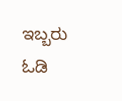ಇಬ್ಬರು ಓಡಿ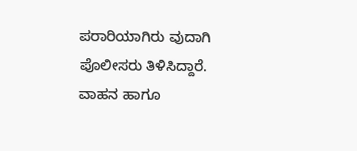ಪರಾರಿಯಾಗಿರು ವುದಾಗಿ ಪೊಲೀಸರು ತಿಳಿಸಿದ್ದಾರೆ. ವಾಹನ ಹಾಗೂ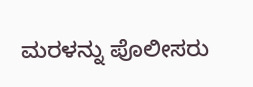ಮರಳನ್ನು ಪೊಲೀಸರು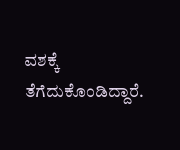ವಶಕ್ಕೆ ತೆಗೆದುಕೊಂಡಿದ್ದಾರೆ.